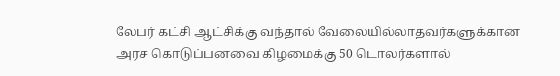லேபர் கட்சி ஆட்சிக்கு வந்தால் வேலையில்லாதவர்களுக்கான அரச கொடுப்பனவை கிழமைக்கு 50 டொலர்களால்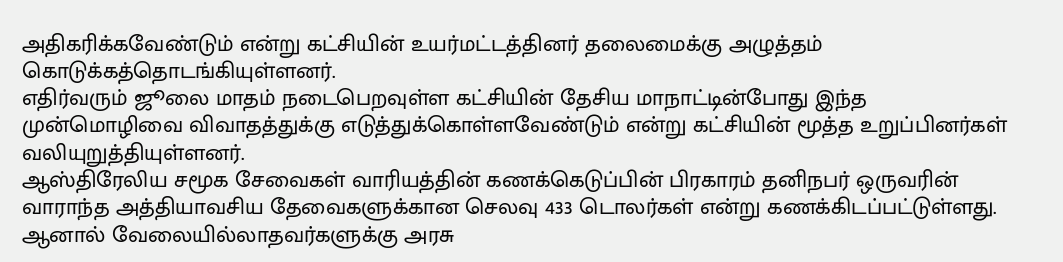அதிகரிக்கவேண்டும் என்று கட்சியின் உயர்மட்டத்தினர் தலைமைக்கு அழுத்தம் கொடுக்கத்தொடங்கியுள்ளனர்.
எதிர்வரும் ஜூலை மாதம் நடைபெறவுள்ள கட்சியின் தேசிய மாநாட்டின்போது இந்த முன்மொழிவை விவாதத்துக்கு எடுத்துக்கொள்ளவேண்டும் என்று கட்சியின் மூத்த உறுப்பினர்கள் வலியுறுத்தியுள்ளனர்.
ஆஸ்திரேலிய சமூக சேவைகள் வாரியத்தின் கணக்கெடுப்பின் பிரகாரம் தனிநபர் ஒருவரின் வாராந்த அத்தியாவசிய தேவைகளுக்கான செலவு 433 டொலர்கள் என்று கணக்கிடப்பட்டுள்ளது. ஆனால் வேலையில்லாதவர்களுக்கு அரசு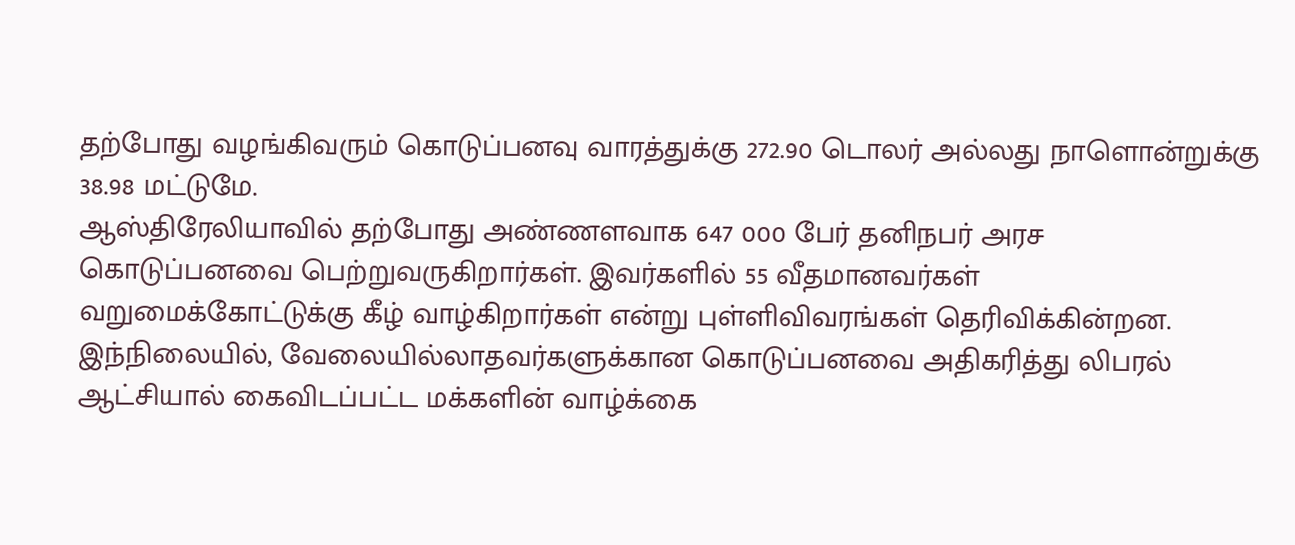தற்போது வழங்கிவரும் கொடுப்பனவு வாரத்துக்கு 272.90 டொலர் அல்லது நாளொன்றுக்கு 38.98 மட்டுமே.
ஆஸ்திரேலியாவில் தற்போது அண்ணளவாக 647 000 பேர் தனிநபர் அரச கொடுப்பனவை பெற்றுவருகிறார்கள். இவர்களில் 55 வீதமானவர்கள் வறுமைக்கோட்டுக்கு கீழ் வாழ்கிறார்கள் என்று புள்ளிவிவரங்கள் தெரிவிக்கின்றன.
இந்நிலையில், வேலையில்லாதவர்களுக்கான கொடுப்பனவை அதிகரித்து லிபரல் ஆட்சியால் கைவிடப்பட்ட மக்களின் வாழ்க்கை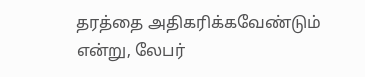தரத்தை அதிகரிக்கவேண்டும் என்று, லேபர்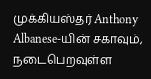முக்கியஸ்தர் Anthony Albanese-யின் சகாவும், நடைபெறவுள்ள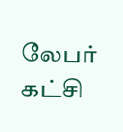லேபர் கட்சி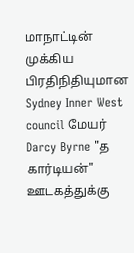மாநாட்டின் முக்கிய பிரதிநிதியுமான Sydney Inner West council மேயர் Darcy Byrne "த கார்டியன்" ஊடகத்துக்கு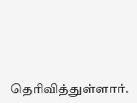தெரிவித்துள்ளார்.